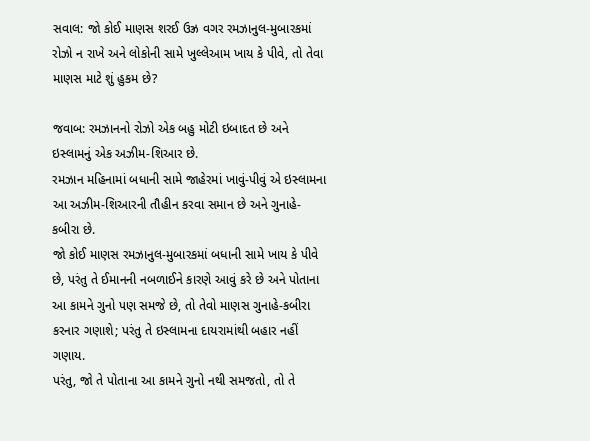સવાલ: જો કોઈ માણસ શરઈ ઉઝ્ર વગર રમઝાનુલ-મુબારકમાં રોઝો ન રાખે અને લોકોની સામે ખુલ્લેઆમ ખાય કે પીવે, તો તેવા માણસ માટે શું હુકમ છે?

જવાબ: રમઝાનનો રોઝો એક બહુ મોટી ઇબાદત છે અને ઇસ્લામનું એક અઝીમ-શિઆર છે.
રમઝાન મહિનામાં બધાની સામે જાહેરમાં ખાવું-પીવું એ ઇસ્લામના આ અઝીમ-શિઆરની તૌહીન કરવા સમાન છે અને ગુનાહે-કબીરા છે.
જો કોઈ માણસ રમઝાનુલ-મુબારકમાં બધાની સામે ખાય કે પીવે છે, પરંતુ તે ઈમાનની નબળાઈને કારણે આવું કરે છે અને પોતાના આ કામને ગુનો પણ સમજે છે, તો તેવો માણસ ગુનાહે-કબીરા કરનાર ગણાશે; પરંતુ તે ઇસ્લામના દાયરામાંથી બહાર નહીં ગણાય.
પરંતુ, જો તે પોતાના આ કામને ગુનો નથી સમજતો, તો તે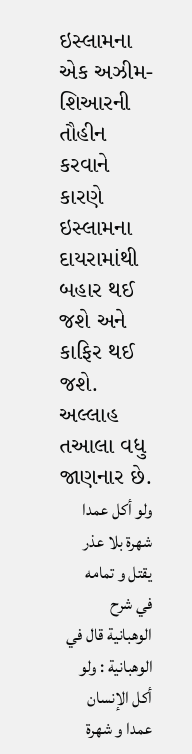ઇસ્લામના એક અઝીમ-શિઆરની તૌહીન કરવાને કારણે ઇસ્લામના દાયરામાંથી બહાર થઈ જશે અને કાફિર થઈ જશે.
અલ્લાહ તઆલા વધુ જાણનાર છે.
ولو أكل عمدا شهرة بلا عذر يقتل و تمامه في شرح الوهبانية قال في الوهبانية : ولو أكل الإنسان عمدا و شهرة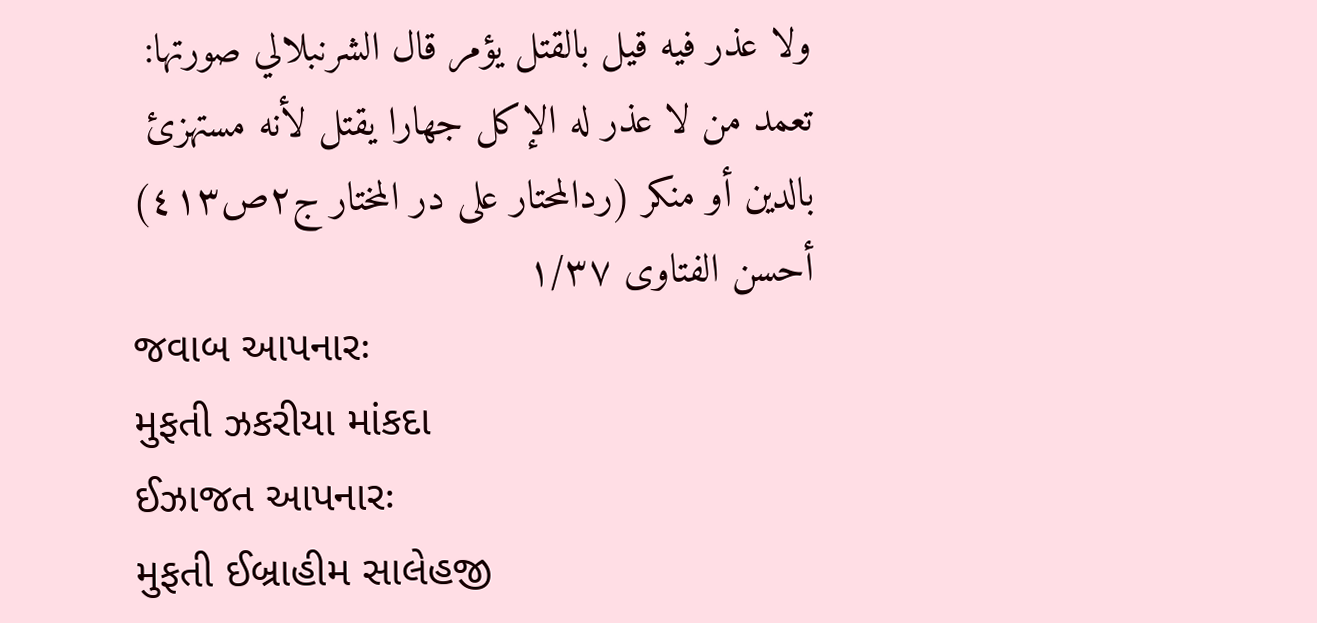ولا عذر فيه قيل بالقتل يؤمر قال الشرنبلالي صورتها: تعمد من لا عذر له الإكل جهارا يقتل لأنه مستهزئ بالدين أو منكر (ردالمحتار على در المختار ج۲ص٤۱۳)
أحسن الفتاوى ۱/۳۷
જવાબ આપનારઃ
મુફતી ઝકરીયા માંકદા
ઈઝાજત આપનારઃ
મુફતી ઈબ્રાહીમ સાલેહજી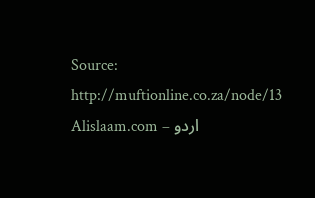Source: http://muftionline.co.za/node/13
Alislaam.com – اردو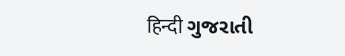हिन्दी ગુજરાતી